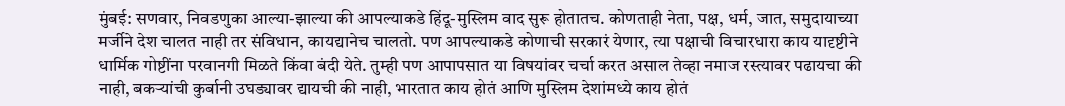मुंबई: सणवार, निवडणुका आल्या-झाल्या की आपल्याकडे हिंदू-मुस्लिम वाद सुरू होतातच. कोणताही नेता, पक्ष, धर्म, जात, समुदायाच्या मर्जीने देश चालत नाही तर संविधान, कायद्यानेच चालतो. पण आपल्याकडे कोणाची सरकारं येणार, त्या पक्षाची विचारधारा काय यादृष्टीने धार्मिक गोष्टींना परवानगी मिळते किंवा बंदी येते. तुम्ही पण आपापसात या विषयांवर चर्चा करत असाल तेव्हा नमाज रस्त्यावर पढायचा की नाही, बकऱ्यांची कुर्बानी उघड्यावर द्यायची की नाही, भारतात काय होतं आणि मुस्लिम देशांमध्ये काय होतं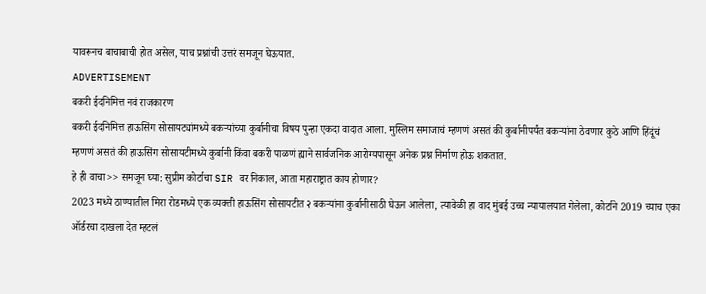यावरूनच बाचाबाची होत असेल, याच प्रश्नांची उत्तरं समजून घेऊयात.
ADVERTISEMENT
बकरी ईदनिमित्त नवं राजकारण
बकरी ईदनिमित्त हाऊसिंग सोसायट्यांमध्ये बकऱ्यांच्या कुर्बानीचा विषय पुन्हा एकदा वादात आला. मुस्लिम समाजाचं म्हणणं असतं की कुर्बानीपर्यंत बकऱ्यांना ठेवणार कुठे आणि हिंदूंचं म्हणणं असतं की हाऊसिंग सोसायटीमध्ये कुर्बानी किंवा बकरी पाळणं ह्याने सार्वजनिक आरोग्यपासून अनेक प्रश्न निर्माण होऊ शकतात.
हे ही वाचा>> समजून घ्या: सुप्रीम कोर्टाचा SIR वर निकाल, आता महाराष्ट्रात काय होणार?
2023 मध्ये ठाण्यातील मिरा रोडमध्ये एक व्यक्ती हाऊसिंग सोसायटीत २ बकऱ्यांना कुर्बानीसाठी घेऊन आलेला, त्यावेळी हा वाद मुंबई उच्च न्यायालयात गेलेला, कोर्टाने 2019 च्याच एका ऑर्डरचा दाखला देत म्हटलं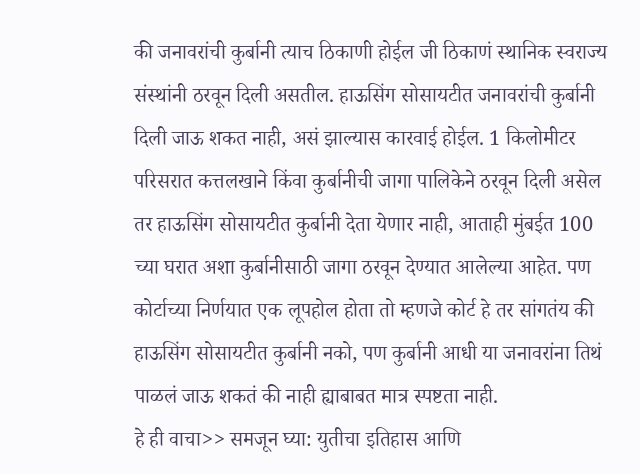की जनावरांची कुर्बानी त्याच ठिकाणी होईल जी ठिकाणं स्थानिक स्वराज्य संस्थांनी ठरवून दिली असतील. हाऊसिंग सोसायटीत जनावरांची कुर्बानी दिली जाऊ शकत नाही, असं झाल्यास कारवाई होईल. 1 किलोमीटर परिसरात कत्तलखाने किंवा कुर्बानीची जागा पालिकेने ठरवून दिली असेल तर हाऊसिंग सोसायटीत कुर्बानी देता येणार नाही, आताही मुंबईत 100 च्या घरात अशा कुर्बानीसाठी जागा ठरवून देण्यात आलेल्या आहेत. पण कोर्टाच्या निर्णयात एक लूपहोल होता तो म्हणजे कोर्ट हे तर सांगतंय की हाऊसिंग सोसायटीत कुर्बानी नको, पण कुर्बानी आधी या जनावरांना तिथं पाळलं जाऊ शकतं की नाही ह्याबाबत मात्र स्पष्टता नाही.
हे ही वाचा>> समजून घ्या: युतीचा इतिहास आणि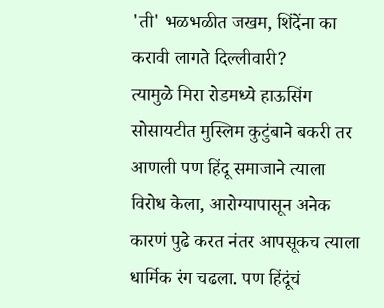'ती' भळभळीत जखम, शिंदेंना का करावी लागते दिल्लीवारी?
त्यामुळे मिरा रोडमध्ये हाऊसिंग सोसायटीत मुस्लिम कुटुंबाने बकरी तर आणली पण हिंदू समाजाने त्याला विरोध केला, आरोग्यापासून अनेक कारणं पुढे करत नंतर आपसूकच त्याला धार्मिक रंग चढला. पण हिंदूंचं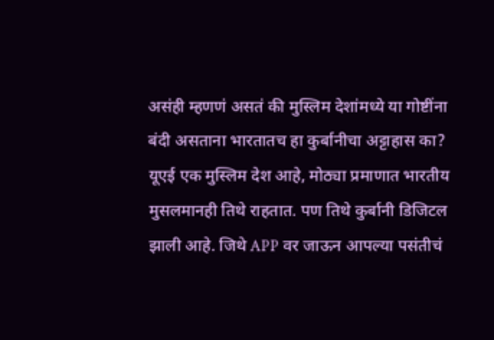असंही म्हणणं असतं की मुस्लिम देशांमध्ये या गोष्टींना बंदी असताना भारतातच हा कुर्बानीचा अट्टाहास का?
यूएई एक मुस्लिम देश आहे, मोठ्या प्रमाणात भारतीय मुसलमानही तिथे राहतात. पण तिथे कुर्बानी डिजिटल झाली आहे. जिथे APP वर जाऊन आपल्या पसंतीचं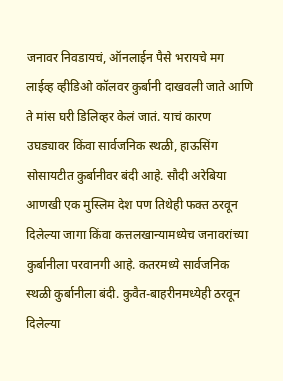जनावर निवडायचं, ऑनलाईन पैसे भरायचे मग लाईव्ह व्हीडिओ कॉलवर कुर्बानी दाखवली जाते आणि ते मांस घरी डिलिव्हर केलं जातं. याचं कारण उघड्यावर किंवा सार्वजनिक स्थळी, हाऊसिंग सोसायटीत कुर्बानीवर बंदी आहे. सौदी अरेबिया आणखी एक मुस्लिम देश पण तिथेही फक्त ठरवून दिलेल्या जागा किंवा कत्तलखान्यामध्येच जनावरांच्या कुर्बानीला परवानगी आहे. कतरमध्ये सार्वजनिक स्थळी कुर्बानीला बंदी. कुवैत-बाहरीनमध्येही ठरवून दिलेल्या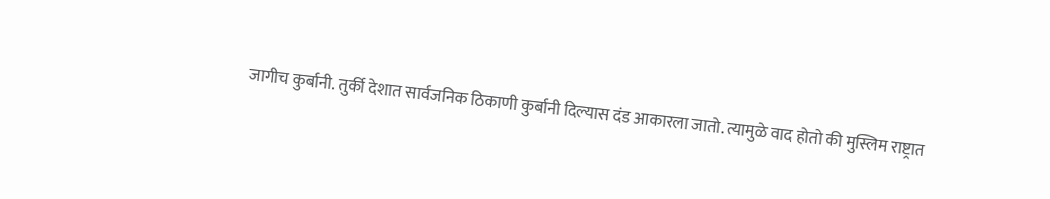जागीच कुर्बानी. तुर्की देशात सार्वजनिक ठिकाणी कुर्बानी दिल्यास दंड आकारला जातो. त्यामुळे वाद होतो की मुस्लिम राष्ट्रात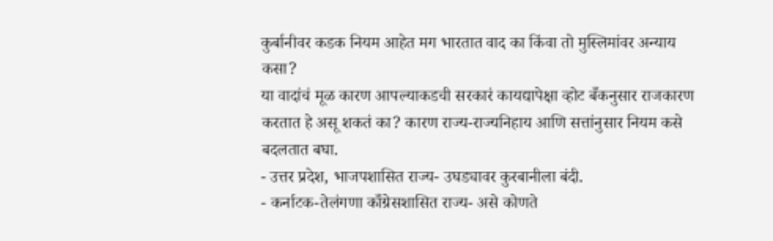कुर्बानीवर कडक नियम आहेत मग भारतात वाद का किंवा तो मुस्लिमांवर अन्याय कसा?
या वादांचं मूळ कारण आपल्याकडची सरकारं कायद्यापेक्षा व्होट बँकनुसार राजकारण करतात हे असू शकतं का? कारण राज्य-राज्यनिहाय आणि सत्तांनुसार नियम कसे बदलतात बघा.
- उत्तर प्रदेश, भाजपशासित राज्य- उघड्यावर कुरबानीला बंदी.
- कर्नाटक-तेलंगणा काँग्रेसशासित राज्य- असे कोणते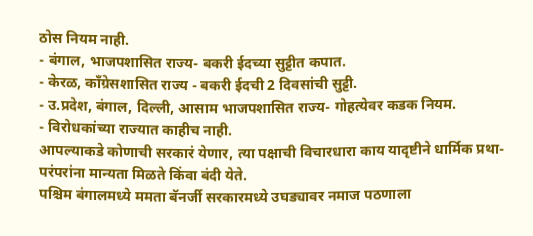ठोस नियम नाही.
- बंगाल, भाजपशासित राज्य- बकरी ईदच्या सुट्टीत कपात.
- केरळ, काँग्रेसशासित राज्य - बकरी ईदची 2 दिवसांची सुट्टी.
- उ.प्रदेश, बंगाल, दिल्ली, आसाम भाजपशासित राज्य- गोहत्येवर कडक नियम.
- विरोधकांच्या राज्यात काहीच नाही.
आपल्याकडे कोणाची सरकारं येणार, त्या पक्षाची विचारधारा काय यादृष्टीने धार्मिक प्रथा-परंपरांना मान्यता मिळते किंवा बंदी येते.
पश्चिम बंगालमध्ये ममता बॅनर्जी सरकारमध्ये उघड्यावर नमाज पठणाला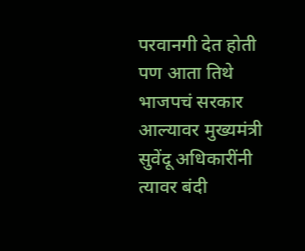परवानगी देत होती पण आता तिथे भाजपचं सरकार आल्यावर मुख्यमंत्री सुवेंदू अधिकारींनी त्यावर बंदी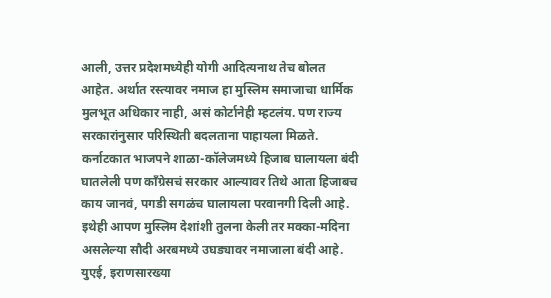आली, उत्तर प्रदेशमध्येही योगी आदित्यनाथ तेच बोलत आहेत. अर्थात रस्त्यावर नमाज हा मुस्लिम समाजाचा धार्मिक मुलभूत अधिकार नाही, असं कोर्टानेही म्हटलंय. पण राज्य सरकारांनुसार परिस्थिती बदलताना पाहायला मिळते.
कर्नाटकात भाजपने शाळा-कॉलेजमध्ये हिजाब घालायला बंदी घातलेली पण काँग्रेसचं सरकार आल्यावर तिथे आता हिजाबच काय जानवं, पगडी सगळंच घालायला परवानगी दिली आहे. इथेही आपण मुस्लिम देशांशी तुलना केली तर मक्का-मदिना असलेल्या सौदी अरबमध्ये उघड्यावर नमाजाला बंदी आहे. युएई, इराणसारख्या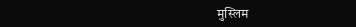मुस्लिम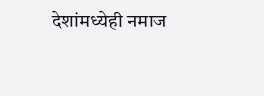देशांमध्येही नमाज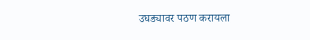उघड्यावर पठण करायला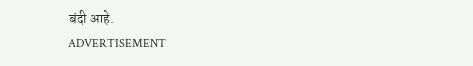बंदी आहे.
ADVERTISEMENT